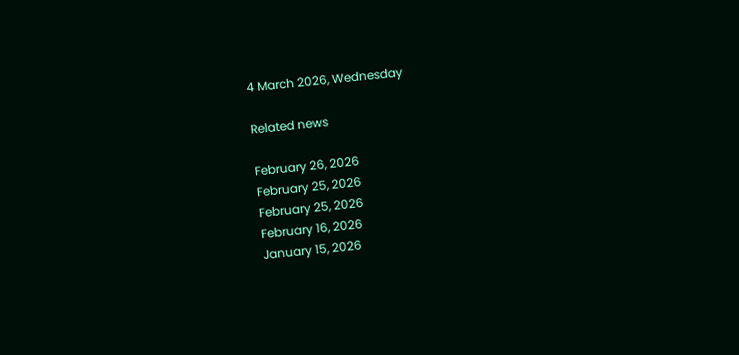4 March 2026, Wednesday

Related news

February 26, 2026
February 25, 2026
February 25, 2026
February 16, 2026
January 15, 2026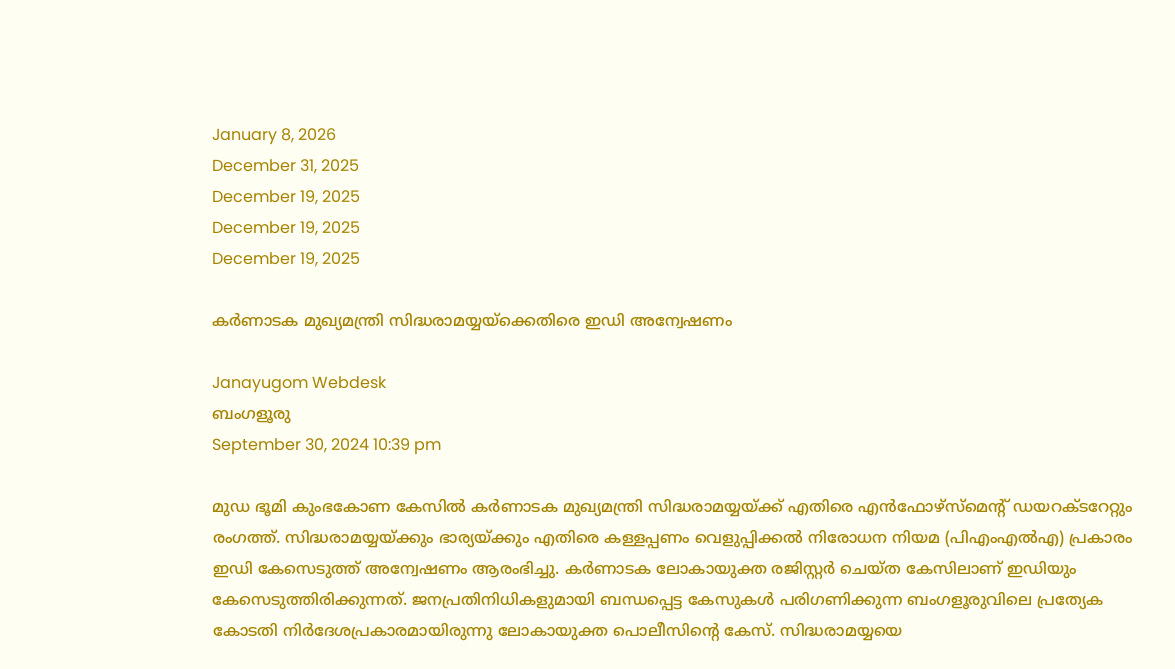January 8, 2026
December 31, 2025
December 19, 2025
December 19, 2025
December 19, 2025

കര്‍ണാടക മുഖ്യമന്ത്രി സിദ്ധരാമയ്യയ്ക്കെതിരെ ഇഡി അന്വേഷണം

Janayugom Webdesk
ബംഗളൂരു
September 30, 2024 10:39 pm

മുഡ ഭൂമി കുംഭകോണ കേസില്‍ കര്‍ണാടക മുഖ്യമന്ത്രി സിദ്ധരാമയ്യയ്ക്ക് എതിരെ എൻഫോഴ്‌സ്‌മെന്റ് ഡയറക്ടറേറ്റും രംഗത്ത്. സിദ്ധരാമയ്യയ്ക്കും ഭാര്യയ്ക്കും എതിരെ കള്ളപ്പണം വെളുപ്പിക്കല്‍ നിരോധന നിയമ (പിഎംഎല്‍എ) പ്രകാരം ഇഡി കേസെടുത്ത് അന്വേഷണം ആരംഭിച്ചു. കര്‍ണാടക ലോകായുക്ത രജിസ്റ്റര്‍ ചെയ്ത കേസിലാണ് ഇഡിയും കേസെടുത്തിരിക്കുന്നത്. ജനപ്രതിനിധികളുമായി ബന്ധപ്പെട്ട കേസുകള്‍ പരിഗണിക്കുന്ന ബംഗളൂരുവിലെ പ്രത്യേക കോടതി നിര്‍ദേശപ്രകാരമായിരുന്നു ലോകായുക്ത പൊലീസിന്റെ കേസ്. സിദ്ധരാമയ്യയെ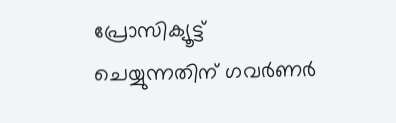പ്രോസിക്യൂട്ട് ചെയ്യുന്നതിന് ഗവര്‍ണര്‍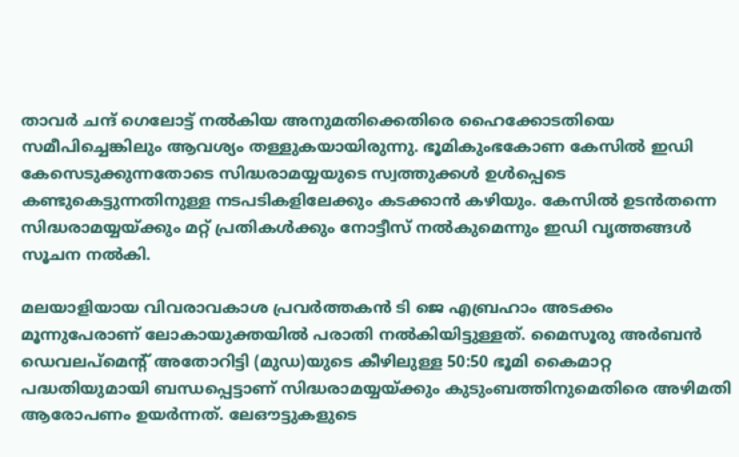താവര്‍ ചന്ദ് ഗെലോട്ട് നല്‍കിയ അനുമതിക്കെതിരെ ഹൈക്കോടതിയെ സമീപിച്ചെങ്കിലും ആവശ്യം തള്ളുകയായിരുന്നു. ഭൂമികുംഭകോണ കേസില്‍ ഇഡി കേസെടുക്കുന്നതോടെ സിദ്ധരാമയ്യയുടെ സ്വത്തുക്കള്‍ ഉള്‍പ്പെടെ കണ്ടുകെട്ടുന്നതിനുള്ള നടപടികളിലേക്കും കടക്കാന്‍ കഴിയും. കേസില്‍ ഉടന്‍തന്നെ സിദ്ധരാമയ്യയ്ക്കും മറ്റ് പ്രതികള്‍ക്കും നോട്ടീസ് നല്‍കുമെന്നും ഇഡി വൃത്തങ്ങള്‍ സൂചന നല്‍കി.

മലയാളിയായ വിവരാവകാശ പ്രവർത്തകന്‍ ടി ജെ എബ്രഹാം അടക്കം മൂന്നുപേരാണ് ലോകായുക്തയില്‍ പരാതി നല്‍കിയിട്ടുള്ളത്. മൈസൂരു അർബൻ ഡെവലപ്മെന്റ് അതോറിട്ടി (മുഡ)യുടെ കീഴിലുള്ള 50:50 ഭൂമി കൈമാറ്റ പദ്ധതിയുമായി ബന്ധപ്പെട്ടാണ് സിദ്ധരാമയ്യയ്ക്കും കുടുംബത്തിനുമെതിരെ അഴിമതി ആരോപണം ഉയർന്നത്. ലേഔട്ടുകളുടെ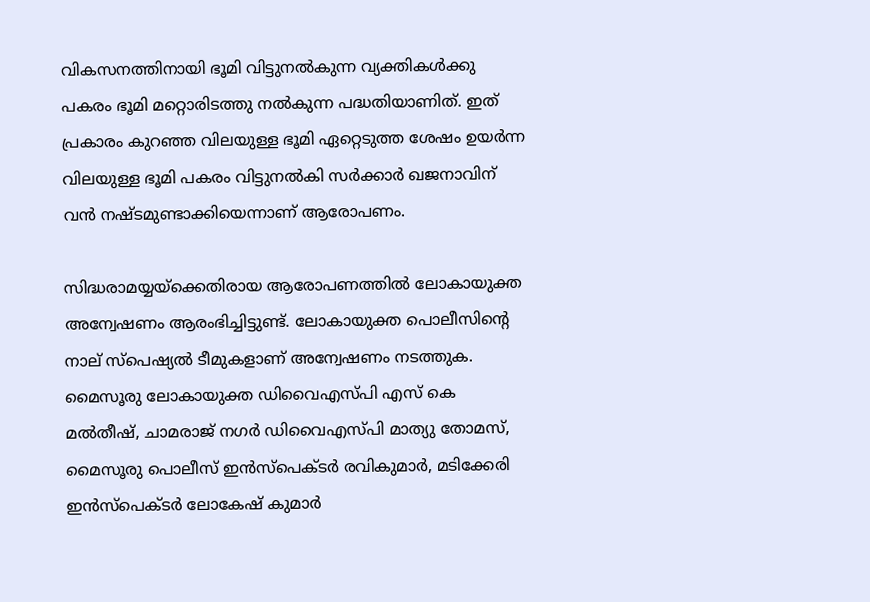വികസനത്തിനായി ഭൂമി വിട്ടുനൽകുന്ന വ്യക്തികൾക്കു പകരം ഭൂമി മറ്റൊരിടത്തു നൽകുന്ന പദ്ധതിയാണിത്. ഇത് പ്രകാരം കുറഞ്ഞ വിലയുള്ള ഭൂമി ഏറ്റെടുത്ത ശേഷം ഉയര്‍ന്ന വിലയുള്ള ഭൂമി പകരം വിട്ടുനല്‍കി സര്‍ക്കാര്‍ ഖജനാവിന് വന്‍ നഷ്ടമുണ്ടാക്കിയെന്നാണ് ആരോപണം.

സിദ്ധരാമയ്യയ്‌ക്കെതിരായ ആരോപണത്തില്‍ ലോകായുക്ത അന്വേഷണം ആരംഭിച്ചിട്ടുണ്ട്. ലോകായുക്ത പൊലീസിന്റെ നാല് സ്‌പെഷ്യല്‍ ടീമുകളാണ് അന്വേഷണം നടത്തുക. മൈസൂരു ലോകായുക്ത ഡിവൈഎസ്‌പി എസ് കെ മല്‍തീഷ്, ചാമരാജ് നഗര്‍ ഡിവൈഎസ്‌പി മാത്യു തോമസ്, മൈസൂരു പൊലീസ് ഇന്‍സ്‌പെക്ടര്‍ രവികുമാര്‍, മടിക്കേരി ഇന്‍സ്‌പെക്ടര്‍ ലോകേഷ് കുമാര്‍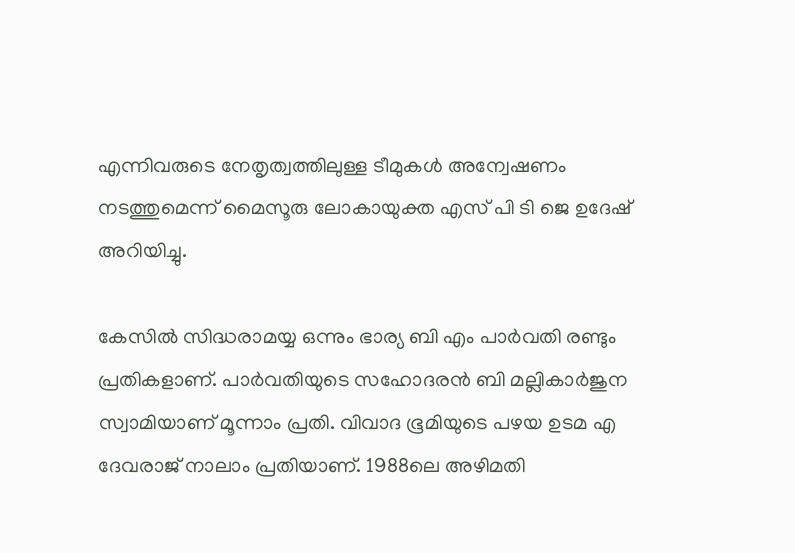എന്നിവരുടെ നേതൃത്വത്തിലുള്ള ടീമുകള്‍ അന്വേഷണം നടത്തുമെന്ന് മൈസൂരു ലോകായുക്ത എസ് പി ടി ജെ ഉദേഷ് അറിയിച്ചു.

കേസില്‍ സിദ്ധരാമയ്യ ഒന്നും ഭാര്യ ബി എം പാര്‍വതി രണ്ടും പ്രതികളാണ്. പാര്‍വതിയുടെ സഹോദരന്‍ ബി മല്ലികാര്‍ജുന സ്വാമിയാണ് മൂന്നാം പ്രതി. വിവാദ ഭൂമിയുടെ പഴയ ഉടമ എ ദേവരാജ് നാലാം പ്രതിയാണ്. 1988ലെ അഴിമതി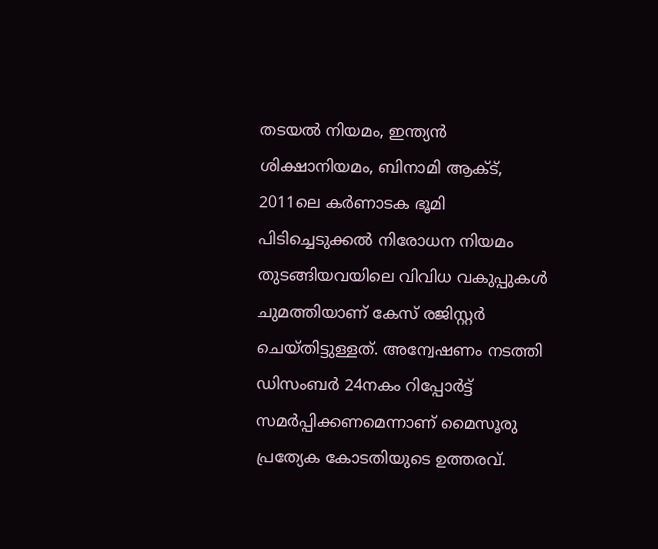തടയല്‍ നിയമം, ഇന്ത്യന്‍ ശിക്ഷാനിയമം, ബിനാമി ആക്ട്, 2011ലെ കര്‍ണാടക ഭൂമി പിടിച്ചെടുക്കല്‍ നിരോധന നിയമം തുടങ്ങിയവയിലെ വിവിധ വകുപ്പുകള്‍ ചുമത്തിയാണ് കേസ് രജിസ്റ്റര്‍ ചെയ്തിട്ടുള്ളത്. അന്വേഷണം നടത്തി ഡിസംബര്‍ 24നകം റിപ്പോര്‍ട്ട് സമര്‍പ്പിക്കണമെന്നാണ് മൈസൂരു പ്രത്യേക കോടതിയുടെ ഉത്തരവ്.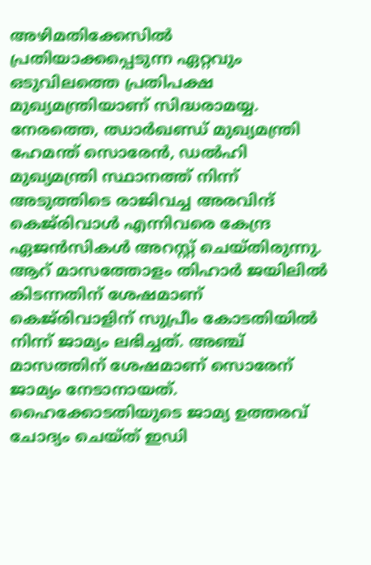അഴിമതിക്കേസിൽ പ്രതിയാക്കപ്പെടുന്ന ഏറ്റവും ഒടുവിലത്തെ പ്രതിപക്ഷ മുഖ്യമന്ത്രിയാണ് സിദ്ധരാമയ്യ. നേരത്തെ, ഝാര്‍ഖണ്ഡ് മുഖ്യമന്ത്രി ഹേമന്ത് സൊരേൻ, ഡൽഹി മുഖ്യമന്ത്രി സ്ഥാനത്ത് നിന്ന് അടുത്തിടെ രാജിവച്ച അരവിന്ദ് കെജ്‌രിവാൾ എന്നിവരെ കേന്ദ്ര ഏജൻസികൾ അറസ്റ്റ് ചെയ്തിരുന്നു. ആറ് മാസത്തോളം തിഹാർ ജയിലിൽ കിടന്നതിന് ശേഷമാണ് കെജ്‌രിവാളിന് സുപ്രീം കോടതിയിൽ നിന്ന് ജാമ്യം ലഭിച്ചത്. അഞ്ച് മാസത്തിന് ശേഷമാണ് സൊരേന് ജാമ്യം നേടാനായത്. ഹൈക്കോടതിയുടെ ജാമ്യ ഉത്തരവ് ചോദ്യം ചെയ്ത് ഇഡി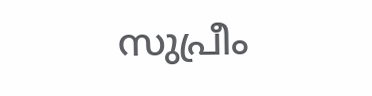സുപ്രീം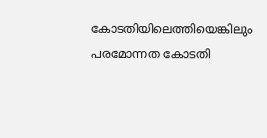കോടതിയിലെത്തിയെങ്കിലും പരമോന്നത കോടതി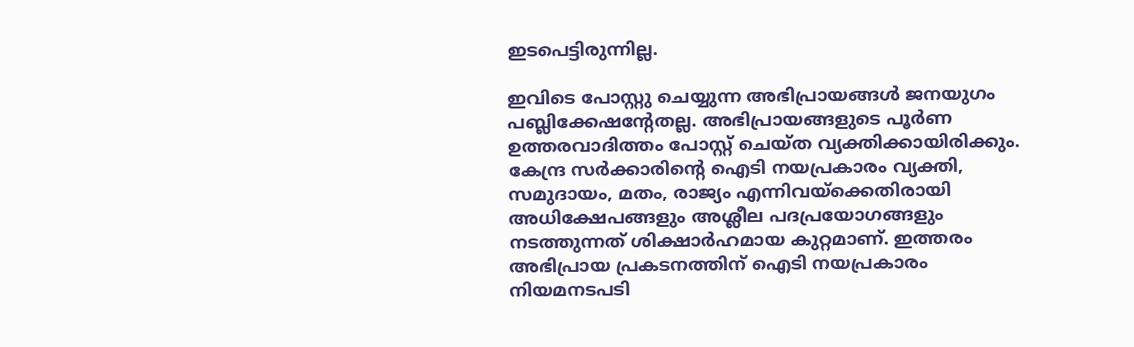ഇടപെട്ടിരുന്നില്ല.

ഇവിടെ പോസ്റ്റു ചെയ്യുന്ന അഭിപ്രായങ്ങള്‍ ജനയുഗം പബ്ലിക്കേഷന്റേതല്ല. അഭിപ്രായങ്ങളുടെ പൂര്‍ണ ഉത്തരവാദിത്തം പോസ്റ്റ് ചെയ്ത വ്യക്തിക്കായിരിക്കും. കേന്ദ്ര സര്‍ക്കാരിന്റെ ഐടി നയപ്രകാരം വ്യക്തി, സമുദായം, മതം, രാജ്യം എന്നിവയ്‌ക്കെതിരായി അധിക്ഷേപങ്ങളും അശ്ലീല പദപ്രയോഗങ്ങളും നടത്തുന്നത് ശിക്ഷാര്‍ഹമായ കുറ്റമാണ്. ഇത്തരം അഭിപ്രായ പ്രകടനത്തിന് ഐടി നയപ്രകാരം നിയമനടപടി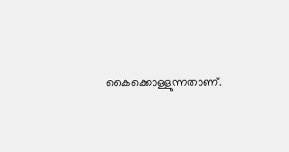കൈക്കൊള്ളുന്നതാണ്.